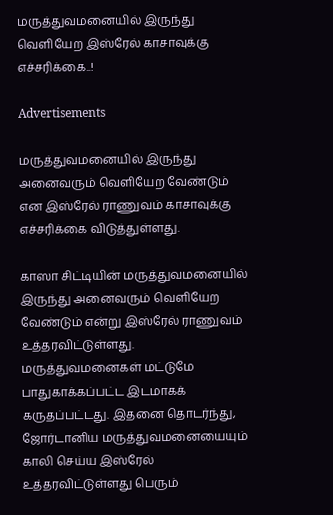மருத்துவமனையில் இருந்து வெளியேற இஸ்ரேல் காசாவுக்கு எச்சரிக்கை..!

Advertisements

மருத்துவமனையில் இருந்து அனைவரும் வெளியேற வேண்டும் என இஸ்ரேல் ராணுவம் காசாவுக்கு எச்சரிக்கை விடுத்துள்ளது.

காஸா சிட்டியின் மருத்துவமனையில் இருந்து அனைவரும் வெளியேற வேண்டும் என்று இஸ்ரேல் ராணுவம் உத்தரவிட்டுள்ளது. மருத்துவமனைகள் மட்டுமே பாதுகாக்கப்பட்ட இடமாகக் கருதப்பட்டது. இதனை தொடர்ந்து, ஜோர்டானிய மருத்துவமனையையும் காலி செய்ய இஸ்ரேல் உத்தரவிட்டுள்ளது பெரும்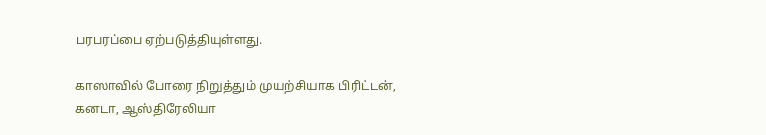பரபரப்பை ஏற்படுத்தியுள்ளது.

காஸாவில் போரை நிறுத்தும் முயற்சியாக பிரிட்டன், கனடா, ஆஸ்திரேலியா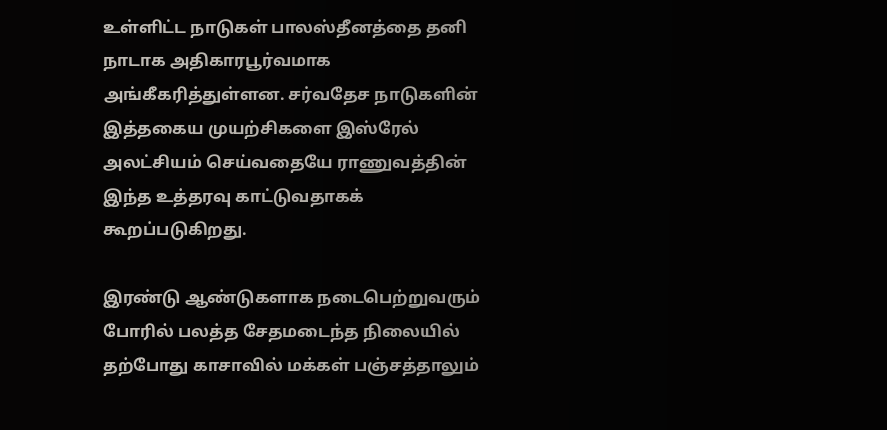உள்ளிட்ட நாடுகள் பாலஸ்தீனத்தை தனி நாடாக அதிகாரபூர்வமாக அங்கீகரித்துள்ளன. சர்வதேச நாடுகளின் இத்தகைய முயற்சிகளை இஸ்ரேல் அலட்சியம் செய்வதையே ராணுவத்தின் இந்த உத்தரவு காட்டுவதாகக் கூறப்படுகிறது.

இரண்டு ஆண்டுகளாக நடைபெற்றுவரும் போரில் பலத்த சேதமடைந்த நிலையில் தற்போது காசாவில் மக்கள் பஞ்சத்தாலும்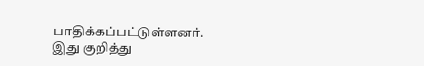பாதிக்கப்பட்டுள்ளனர். இது குறித்து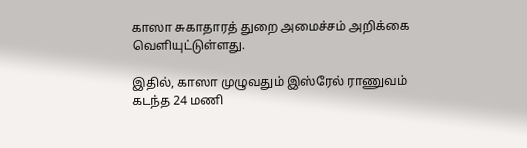காஸா சுகாதாரத் துறை அமைச்சம் அறிக்கை வெளியுட்டுள்ளது.

இதில், காஸா முழுவதும் இஸ்ரேல் ராணுவம் கடந்த 24 மணி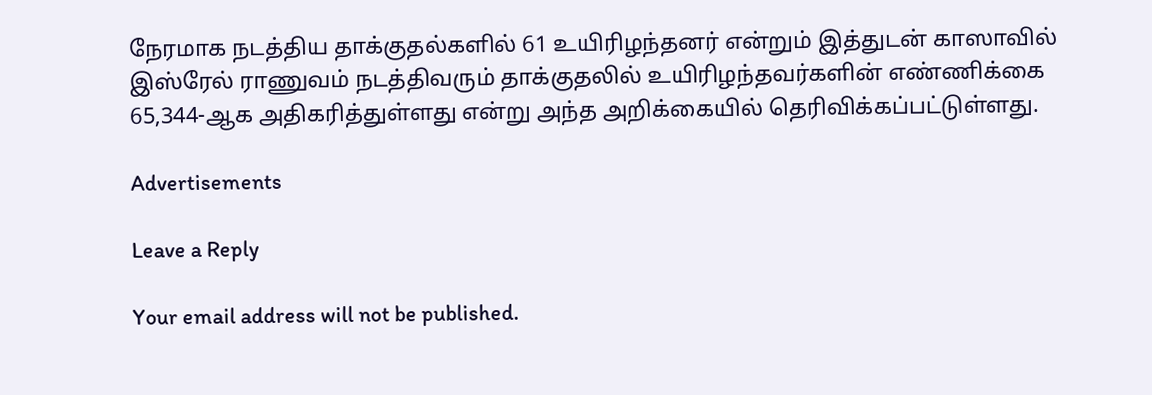நேரமாக நடத்திய தாக்குதல்களில் 61 உயிரிழந்தனர் என்றும் இத்துடன் காஸாவில் இஸ்ரேல் ராணுவம் நடத்திவரும் தாக்குதலில் உயிரிழந்தவர்களின் எண்ணிக்கை 65,344-ஆக அதிகரித்துள்ளது என்று அந்த அறிக்கையில் தெரிவிக்கப்பட்டுள்ளது.

Advertisements

Leave a Reply

Your email address will not be published.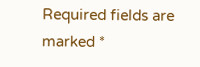Required fields are marked *